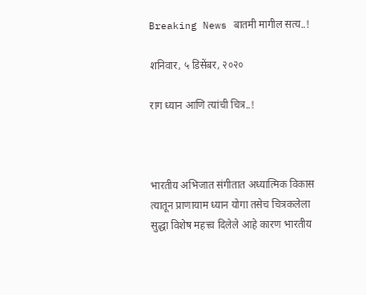Breaking News बातमी मागील सत्य..!

शनिवार, ५ डिसेंबर, २०२०

राग ध्यान आणि त्यांची चित्र..!



भारतीय अभिजात संगीतात अध्यात्मिक विकास त्यातून प्राणायाम ध्यान योगा तसेच चित्रकलेला सुद्धा विशेष महत्त्व दिलेले आहे कारण भारतीय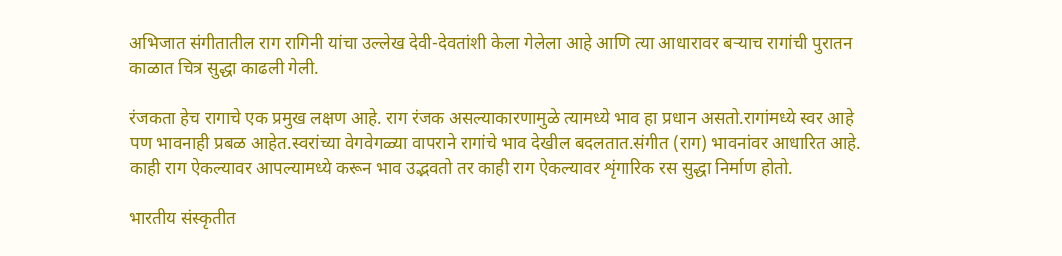अभिजात संगीतातील राग रागिनी यांचा उल्लेख देवी-देवतांशी केला गेलेला आहे आणि त्या आधारावर बऱ्याच रागांची पुरातन काळात चित्र सुद्धा काढली गेली.

रंजकता हेच रागाचे एक प्रमुख लक्षण आहे. राग रंजक असल्याकारणामुळे त्यामध्ये भाव हा प्रधान असतो.रागांमध्ये स्वर आहे पण भावनाही प्रबळ आहेत.स्वरांच्या वेगवेगळ्या वापराने रागांचे भाव देखील बदलतात.संगीत (राग) भावनांवर आधारित आहे. काही राग ऐकल्यावर आपल्यामध्ये करून भाव उद्भवतो तर काही राग ऐकल्यावर शृंगारिक रस सुद्धा निर्माण होतो.

भारतीय संस्कृतीत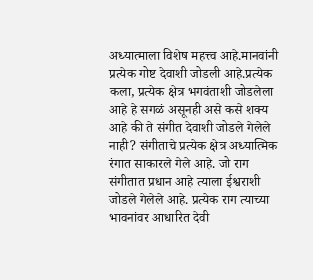अध्यात्माला विशेष महत्त्व आहे.मानवांनी प्रत्येक गोष्ट देवाशी जोडली आहे.प्रत्येक कला, प्रत्येक क्षेत्र भगवंताशी जोडलेला आहे हे सगळं असूनही असे कसे शक्य आहे की ते संगीत देवाशी जोडले गेलेले नाही? संगीताचे प्रत्येक क्षेत्र अध्यात्मिक रंगात साकारले गेले आहे. जो राग संगीतात प्रधान आहे त्याला ईश्वराशी जोडले गेलेले आहे. प्रत्येक राग त्याच्या भावनांवर आधारित देवी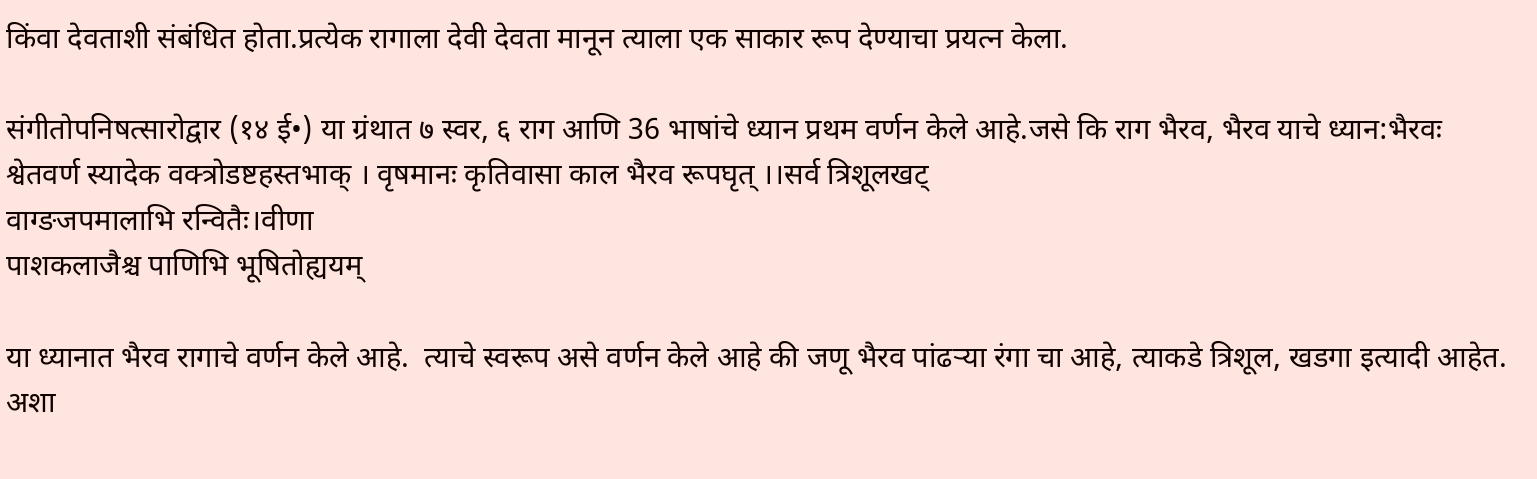किंवा देवताशी संबंधित होता.प्रत्येक रागाला देवी देवता मानून त्याला एक साकार रूप देण्याचा प्रयत्न केला.

संगीतोपनिषत्सारोद्वार (१४ ई•) या ग्रंथात ७ स्वर, ६ राग आणि 36 भाषांचे ध्यान प्रथम वर्णन केले आहे.जसे कि राग भैरव, भैरव याचे ध्यान:भैरवः श्वेतवर्ण स्यादेक वक्त्रोडष्टहस्तभाक् । वृषमानः कृतिवासा काल भैरव रूपघृत् ।।सर्व त्रिशूलखट्
वाग्ङजपमालाभि रन्वितैः।वीणा
पाशकलाजैश्च पाणिभि भूषितोह्ययम्

या ध्यानात भैरव रागाचे वर्णन केले आहे.  त्याचे स्वरूप असे वर्णन केले आहे की जणू भैरव पांढर्‍या रंगा चा आहे, त्याकडे त्रिशूल, खडगा इत्यादी आहेत. अशा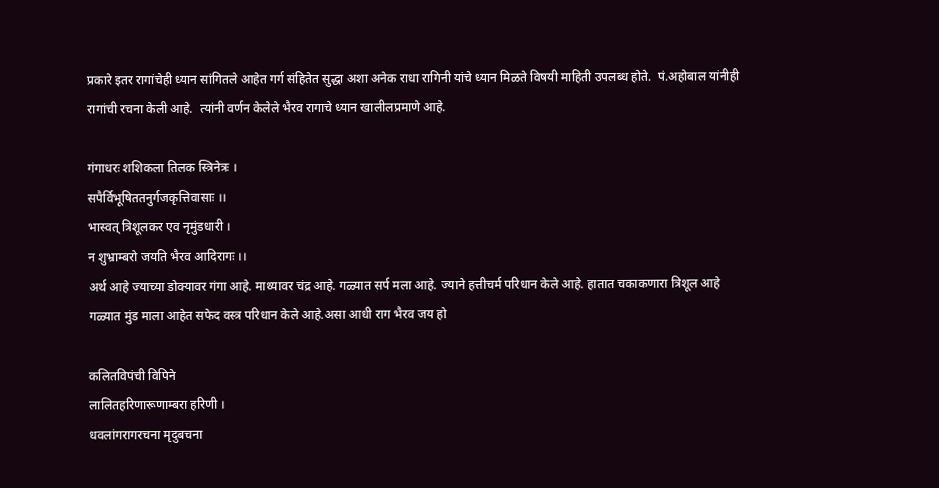प्रकारे इतर रागांचेही ध्यान सांगितले आहेत गर्ग संहितेत सुद्धा अशा अनेक राधा रागिनी यांचे ध्यान मिळते विषयी माहिती उपलब्ध होते.  पं.अहोबाल यांनीही रागांची रचना केली आहे.  त्यांनी वर्णन केलेले भैरव रागाचे ध्यान खालीलप्रमाणे आहे.

गंगाधरः शशिकला तिलक स्त्रिनेत्रः ।
सपैर्विभूषिततनुर्गजकृत्तिवासाः ।।
भास्वत् त्रिशूलकर एव नृमुंडधारी ।
न शुभ्राम्बरो जयति भैरव आदिरागः ।।
अर्थ आहे ज्याच्या डोक्यावर गंगा आहे. माथ्यावर चंद्र आहे. गळ्यात सर्प मला आहे. ज्याने हत्तीचर्म परिधान केले आहे. हातात चकाकणारा त्रिशूल आहे गळ्यात मुंड माला आहेत सफेद वस्त्र परिधान केले आहे.असा आधी राग भैरव जय हो

कलितविपंची विपिने
लालितहरिणारूणाम्बरा हरिणी ।
धवलांगरागरचना मृदुबचना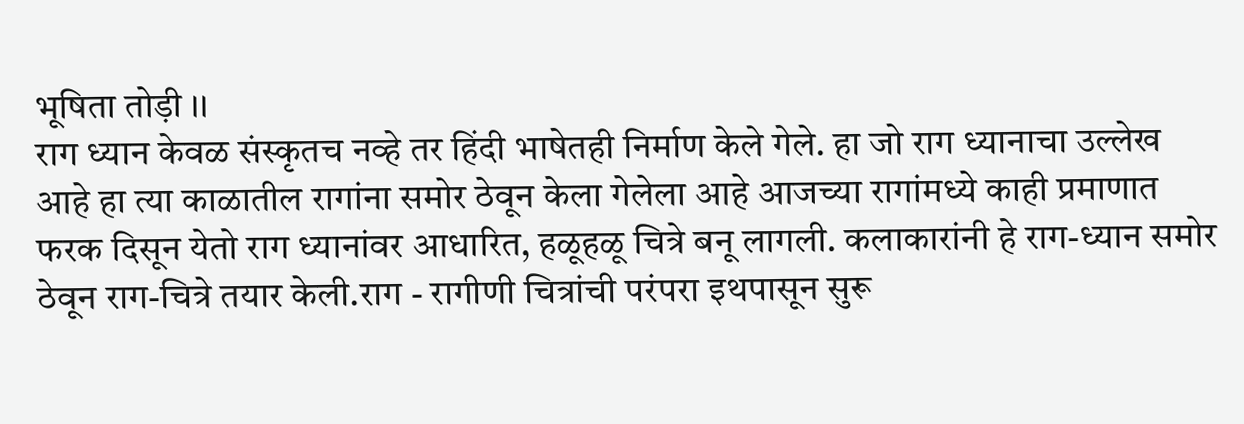भूषिता तोड़ी ।।
राग ध्यान केवळ संस्कृतच नव्हे तर हिंदी भाषेतही निर्माण केले गेले. हा जो राग ध्यानाचा उल्लेख आहे हा त्या काळातील रागांना समोर ठेवून केला गेलेला आहे आजच्या रागांमध्ये काही प्रमाणात फरक दिसून येतो राग ध्यानांवर आधारित, हळूहळू चित्रे बनू लागली. कलाकारांनी हे राग-ध्यान समोर ठेवून राग-चित्रे तयार केली.राग - रागीणी चित्रांची परंपरा इथपासून सुरू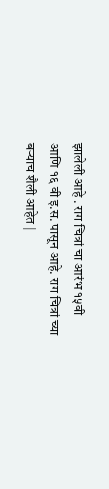झालेली आहे . राग चित्रां चा आरंभ १५वी आणि १६ वी इ.स. पासून आहे. राग चित्रां च्या बर्‍याच शैली आहेत |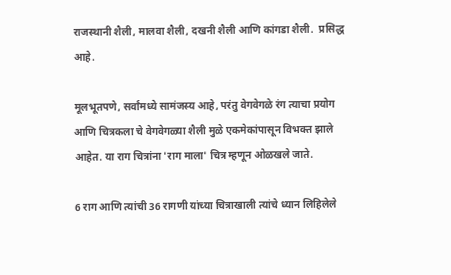राजस्थानी शैली, मालवा शैली, दखनी शैली आणि कांगडा शैली.  प्रसिद्ध आहे.

मूलभूतपणे, सर्वांमध्ये सामंजस्य आहे, परंतु वेगवेगळे रंग त्याचा प्रयोग आणि चित्रकला चे वेगवेगळ्या शैली मुळे एकमेकांपासून विभक्त झाले आहेत. या राग चित्रांना 'राग माला' चित्र म्हणून ओळखले जाते.

6 राग आणि त्यांची 36 रागणी यांच्या चित्राखाली त्यांचे ध्यान लिहिलेले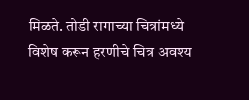मिळते. तोडी रागाच्या चित्रांमध्ये विशेष करून हरणीचे चित्र अवश्य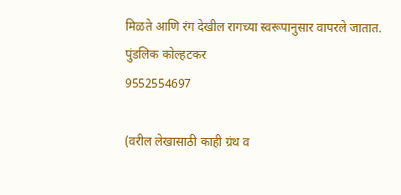मिळते आणि रंग देखील रागच्या स्वरूपानुसार वापरले जातात.
पुंडलिक कोल्हटकर
9552554697

(वरील लेखासाठी काही ग्रंथ व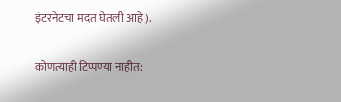इंटरनेटचा मदत घेतली आहे).

कोणत्याही टिप्पण्‍या नाहीत: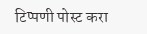टिप्पणी पोस्ट करा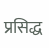प्रसिद्ध